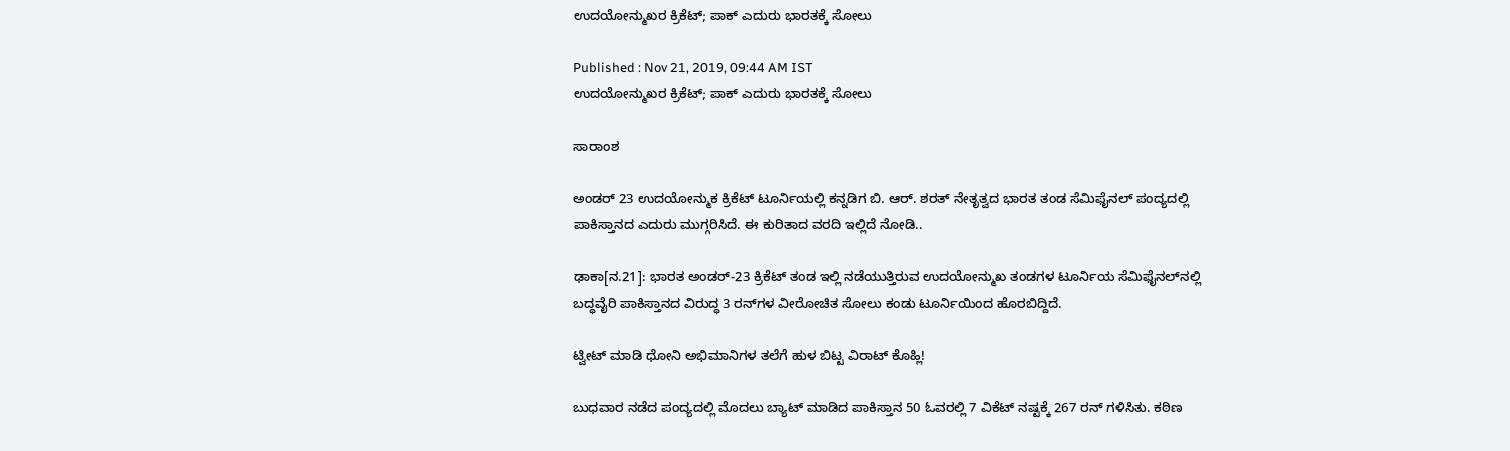ಉದಯೋನ್ಮುಖರ ಕ್ರಿಕೆಟ್‌; ಪಾಕ್ ಎದುರು ಭಾರತಕ್ಕೆ ಸೋಲು

Published : Nov 21, 2019, 09:44 AM IST
ಉದಯೋನ್ಮುಖರ ಕ್ರಿಕೆಟ್‌; ಪಾಕ್ ಎದುರು ಭಾರತಕ್ಕೆ ಸೋಲು

ಸಾರಾಂಶ

ಅಂಡರ್ 23 ಉದಯೋನ್ಮುಕ ಕ್ರಿಕೆಟ್ ಟೂರ್ನಿಯಲ್ಲಿ ಕನ್ನಡಿಗ ಬಿ. ಆರ್. ಶರತ್ ನೇತೃತ್ವದ ಭಾರತ ತಂಡ ಸೆಮಿಫೈನಲ್ ಪಂದ್ಯದಲ್ಲಿ ಪಾಕಿಸ್ತಾನದ ಎದುರು ಮುಗ್ಗರಿಸಿದೆ. ಈ ಕುರಿತಾದ ವರದಿ ಇಲ್ಲಿದೆ ನೋಡಿ..

ಢಾಕಾ[ನ.21]: ಭಾರತ ಅಂಡರ್‌-23 ಕ್ರಿಕೆಟ್‌ ತಂಡ ಇಲ್ಲಿ ನಡೆಯುತ್ತಿರುವ ಉದಯೋನ್ಮುಖ ತಂಡಗಳ ಟೂರ್ನಿಯ ಸೆಮಿಫೈನಲ್‌ನಲ್ಲಿ ಬದ್ಧವೈರಿ ಪಾಕಿಸ್ತಾನದ ವಿರುದ್ಧ 3 ರನ್‌ಗಳ ವೀರೋಚಿತ ಸೋಲು ಕಂಡು ಟೂರ್ನಿಯಿಂದ ಹೊರಬಿದ್ದಿದೆ.

ಟ್ವೀಟ್ ಮಾಡಿ ಧೋನಿ ಅಭಿಮಾನಿಗಳ ತಲೆಗೆ ಹುಳ ಬಿಟ್ಟ ವಿರಾಟ್ ಕೊಹ್ಲಿ!

ಬುಧವಾರ ನಡೆದ ಪಂದ್ಯದಲ್ಲಿ ಮೊದಲು ಬ್ಯಾಟ್‌ ಮಾಡಿದ ಪಾಕಿಸ್ತಾನ 50 ಓವರಲ್ಲಿ 7 ವಿಕೆಟ್‌ ನಷ್ಟಕ್ಕೆ 267 ರನ್‌ ಗಳಿಸಿತು. ಕಠಿಣ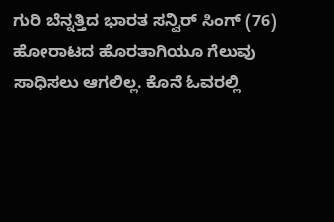ಗುರಿ ಬೆನ್ನತ್ತಿದ ಭಾರತ ಸನ್ವಿರ್‌ ಸಿಂಗ್‌ (76) ಹೋರಾಟದ ಹೊರತಾಗಿಯೂ ಗೆಲುವು ಸಾಧಿಸಲು ಆಗಲಿಲ್ಲ. ಕೊನೆ ಓವರಲ್ಲಿ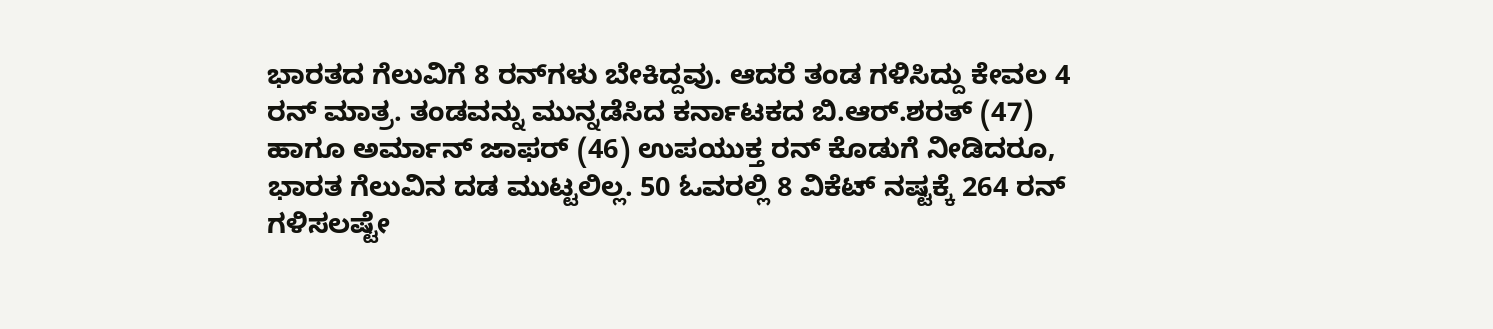ಭಾರತದ ಗೆಲುವಿಗೆ 8 ರನ್‌ಗಳು ಬೇಕಿದ್ದವು. ಆದರೆ ತಂಡ ಗಳಿಸಿದ್ದು ಕೇವಲ 4 ರನ್‌ ಮಾತ್ರ. ತಂಡವನ್ನು ಮುನ್ನಡೆಸಿದ ಕರ್ನಾಟಕದ ಬಿ.ಆರ್‌.ಶರತ್‌ (47) ಹಾಗೂ ಅರ್ಮಾನ್‌ ಜಾಫರ್‌ (46) ಉಪಯುಕ್ತ ರನ್‌ ಕೊಡುಗೆ ನೀಡಿದರೂ, ಭಾರತ ಗೆಲುವಿನ ದಡ ಮುಟ್ಟಲಿಲ್ಲ. 50 ಓವರಲ್ಲಿ 8 ವಿಕೆಟ್‌ ನಷ್ಟಕ್ಕೆ 264 ರನ್‌ ಗಳಿಸಲಷ್ಟೇ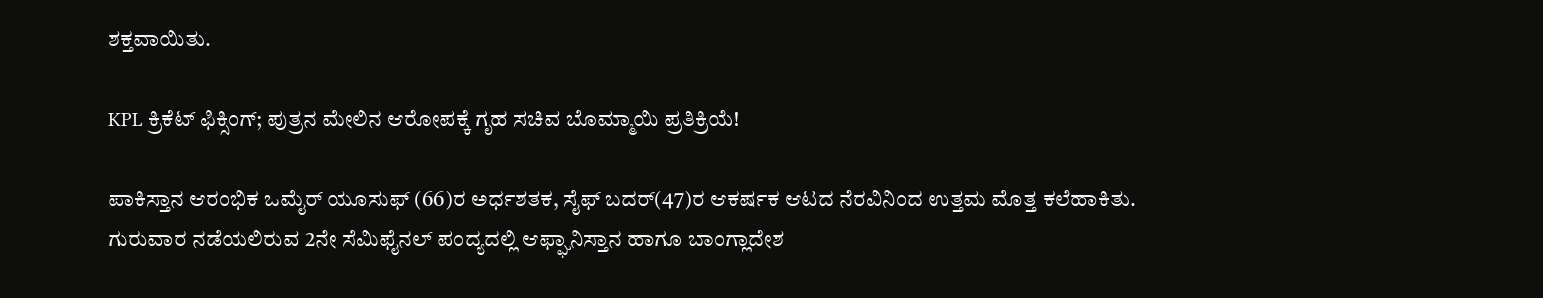ಶಕ್ತವಾಯಿತು.

KPL ಕ್ರಿಕೆಟ್ ಫಿಕ್ಸಿಂಗ್; ಪುತ್ರನ ಮೇಲಿನ ಆರೋಪಕ್ಕೆ ಗೃಹ ಸಚಿವ ಬೊಮ್ಮಾಯಿ ಪ್ರತಿಕ್ರಿಯೆ!

ಪಾಕಿಸ್ತಾನ ಆರಂಭಿಕ ಒಮೈರ್‌ ಯೂಸುಫ್‌ (66)ರ ಅರ್ಧಶತಕ, ಸೈಫ್‌ ಬದರ್‌(47)ರ ಆಕರ್ಷಕ ಆಟದ ನೆರವಿನಿಂದ ಉತ್ತಮ ಮೊತ್ತ ಕಲೆಹಾಕಿತು. ಗುರುವಾರ ನಡೆಯಲಿರುವ 2ನೇ ಸೆಮಿಫೈನಲ್‌ ಪಂದ್ಯದಲ್ಲಿ ಆಫ್ಘಾನಿಸ್ತಾನ ಹಾಗೂ ಬಾಂಗ್ಲಾದೇಶ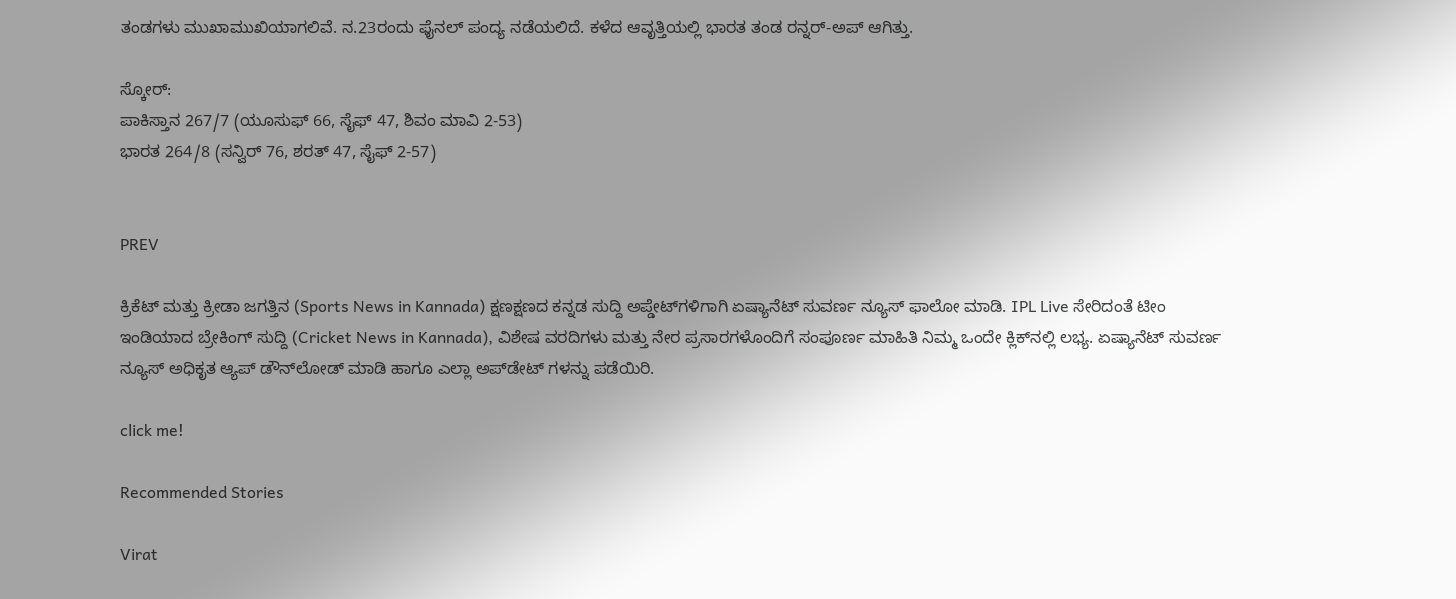ತಂಡಗಳು ಮುಖಾಮುಖಿಯಾಗಲಿವೆ. ನ.23ರಂದು ಫೈನಲ್‌ ಪಂದ್ಯ ನಡೆಯಲಿದೆ. ಕಳೆದ ಆವೃತ್ತಿಯಲ್ಲಿ ಭಾರತ ತಂಡ ರನ್ನರ್‌-ಅಪ್‌ ಆಗಿತ್ತು.

ಸ್ಕೋರ್‌:
ಪಾಕಿಸ್ತಾನ 267/7 (ಯೂಸುಫ್‌ 66, ಸೈಫ್‌ 47, ಶಿವಂ ಮಾವಿ 2-53)
ಭಾರತ 264/8 (ಸನ್ವಿರ್‌ 76, ಶರತ್‌ 47, ಸೈಫ್‌ 2-57)


PREV

ಕ್ರಿಕೆಟ್ ಮತ್ತು ಕ್ರೀಡಾ ಜಗತ್ತಿನ (Sports News in Kannada) ಕ್ಷಣಕ್ಷಣದ ಕನ್ನಡ ಸುದ್ದಿ ಅಪ್ಡೇಟ್‌ಗಳಿಗಾಗಿ ಏಷ್ಯಾನೆಟ್ ಸುವರ್ಣ ನ್ಯೂಸ್‌ ಫಾಲೋ ಮಾಡಿ. IPL Live ಸೇರಿದಂತೆ ಟೀಂ ಇಂಡಿಯಾದ ಬ್ರೇಕಿಂಗ್ ಸುದ್ದಿ (Cricket News in Kannada), ವಿಶೇಷ ವರದಿಗಳು ಮತ್ತು ನೇರ ಪ್ರಸಾರಗಳೊಂದಿಗೆ ಸಂಪೂರ್ಣ ಮಾಹಿತಿ ನಿಮ್ಮ ಒಂದೇ ಕ್ಲಿಕ್‌ನಲ್ಲಿ ಲಭ್ಯ. ಏಷ್ಯಾನೆಟ್ ಸುವರ್ಣ ನ್ಯೂಸ್ ಅಧಿಕೃತ ಆ್ಯಪ್ ಡೌನ್‌ಲೋಡ್ ಮಾಡಿ ಹಾಗೂ ಎಲ್ಲಾ ಅಪ್‌ಡೇಟ್ ಗಳನ್ನು ಪಡೆಯಿರಿ.

click me!

Recommended Stories

Virat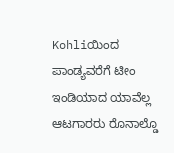Kohliಯಿಂದ ಪಾಂಡ್ಯವರೆಗೆ ಟೀಂ ಇಂಡಿಯಾದ ಯಾವೆಲ್ಲ ಆಟಗಾರರು ರೊನಾಲ್ಡೊ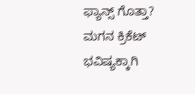ಫ್ಯಾನ್ಸ್ ಗೊತ್ತಾ?
ಮಗನ ಕ್ರಿಕೆಟ್ ಭವಿಷ್ಯಕ್ಕಾಗಿ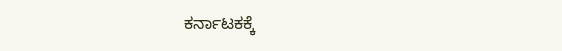ಕರ್ನಾಟಕಕ್ಕೆ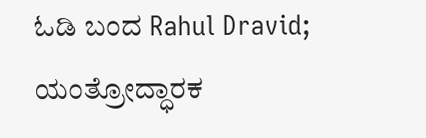ಓಡಿ ಬಂದ Rahul Dravid; ಯಂತ್ರೋದ್ಧಾರಕ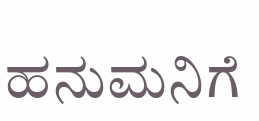ಹನುಮನಿಗೆ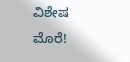ವಿಶೇಷ ಮೊರೆ!